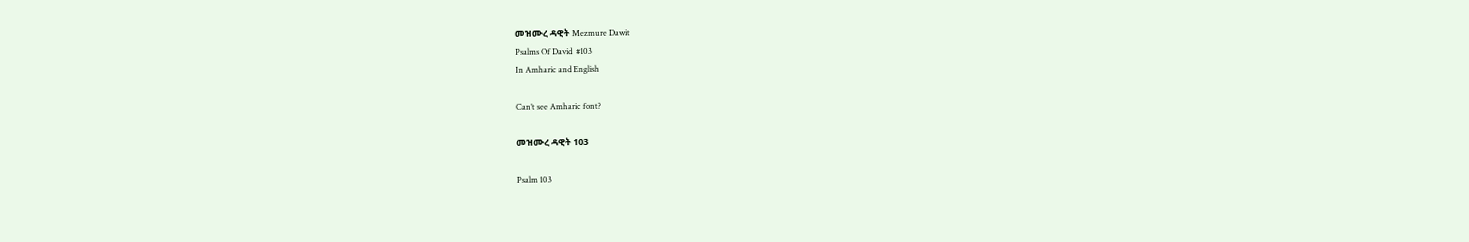መዝሙረ ዳዊት Mezmure Dawit
Psalms Of David  #103
In Amharic and English

Can’t see Amharic font?

መዝሙረ ዳዊት 103

Psalm 103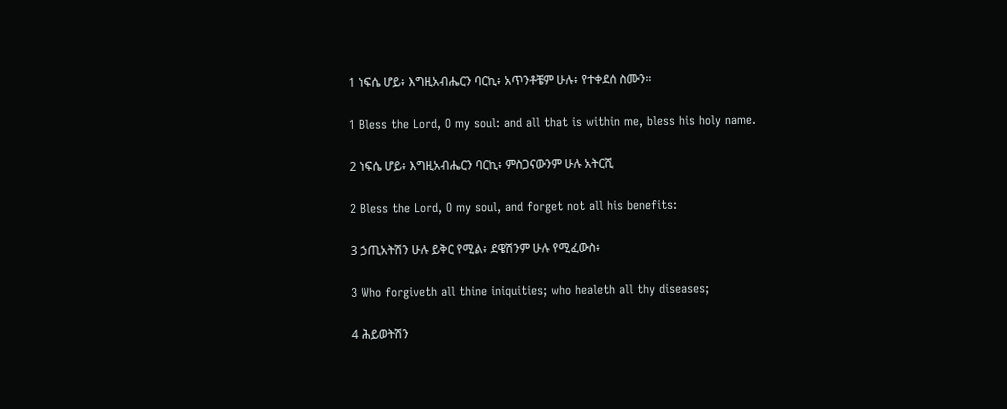1 ነፍሴ ሆይ፥ እግዚአብሔርን ባርኪ፥ አጥንቶቼም ሁሉ፥ የተቀደሰ ስሙን።

1 Bless the Lord, O my soul: and all that is within me, bless his holy name.

2 ነፍሴ ሆይ፥ እግዚአብሔርን ባርኪ፥ ምስጋናውንም ሁሉ አትርሺ

2 Bless the Lord, O my soul, and forget not all his benefits:

3 ኃጢአትሽን ሁሉ ይቅር የሚል፥ ደዌሽንም ሁሉ የሚፈውስ፥

3 Who forgiveth all thine iniquities; who healeth all thy diseases;

4 ሕይወትሽን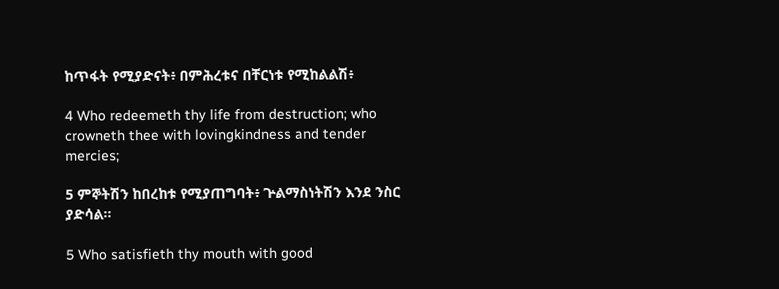ከጥፋት የሚያድናት፥ በምሕረቱና በቸርነቱ የሚከልልሽ፥

4 Who redeemeth thy life from destruction; who crowneth thee with lovingkindness and tender mercies;

5 ምኞትሽን ከበረከቱ የሚያጠግባት፥ ጕልማስነትሽን እንደ ንስር ያድሳል።

5 Who satisfieth thy mouth with good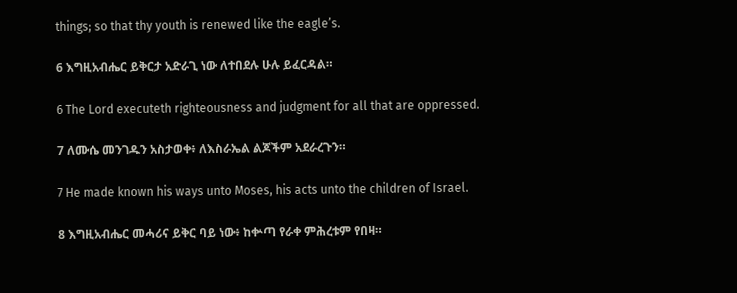things; so that thy youth is renewed like the eagle’s.

6 እግዚአብሔር ይቅርታ አድራጊ ነው ለተበደሉ ሁሉ ይፈርዳል።

6 The Lord executeth righteousness and judgment for all that are oppressed.

7 ለሙሴ መንገዱን አስታወቀ፥ ለእስራኤል ልጆችም አደራረጉን።

7 He made known his ways unto Moses, his acts unto the children of Israel.

8 እግዚአብሔር መሓሪና ይቅር ባይ ነው፥ ከቍጣ የራቀ ምሕረቱም የበዛ።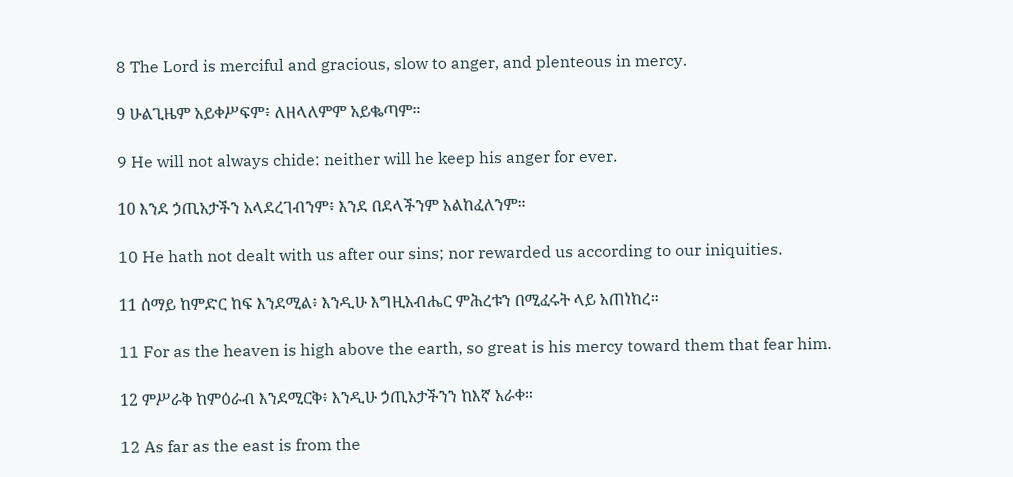8 The Lord is merciful and gracious, slow to anger, and plenteous in mercy.

9 ሁልጊዜም አይቀሥፍም፥ ለዘላለምም አይቈጣም።

9 He will not always chide: neither will he keep his anger for ever.

10 እንደ ኃጢአታችን አላደረገብንም፥ እንደ በደላችንም አልከፈለንም።

10 He hath not dealt with us after our sins; nor rewarded us according to our iniquities.

11 ሰማይ ከምድር ከፍ እንደሚል፥ እንዲሁ እግዚአብሔር ምሕረቱን በሚፈሩት ላይ አጠነከረ።

11 For as the heaven is high above the earth, so great is his mercy toward them that fear him.

12 ምሥራቅ ከምዕራብ እንደሚርቅ፥ እንዲሁ ኃጢአታችንን ከእኛ አራቀ።

12 As far as the east is from the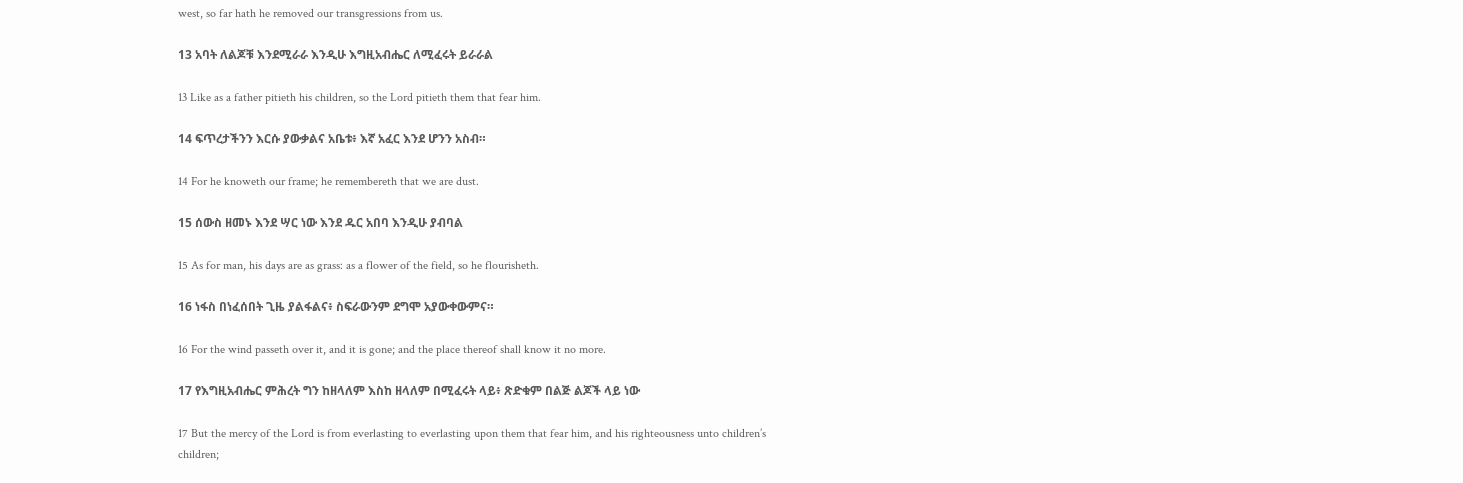west, so far hath he removed our transgressions from us.

13 አባት ለልጆቹ እንደሚራራ እንዲሁ እግዚአብሔር ለሚፈሩት ይራራል

13 Like as a father pitieth his children, so the Lord pitieth them that fear him.

14 ፍጥረታችንን እርሱ ያውቃልና አቤቱ፥ እኛ አፈር እንደ ሆንን አስብ።

14 For he knoweth our frame; he remembereth that we are dust.

15 ሰውስ ዘመኑ እንደ ሣር ነው እንደ ዱር አበባ እንዲሁ ያብባል

15 As for man, his days are as grass: as a flower of the field, so he flourisheth.

16 ነፋስ በነፈሰበት ጊዜ ያልፋልና፥ ስፍራውንም ደግሞ አያውቀውምና።

16 For the wind passeth over it, and it is gone; and the place thereof shall know it no more.

17 የእግዚአብሔር ምሕረት ግን ከዘላለም እስከ ዘላለም በሚፈሩት ላይ፥ ጽድቁም በልጅ ልጆች ላይ ነው

17 But the mercy of the Lord is from everlasting to everlasting upon them that fear him, and his righteousness unto children’s children;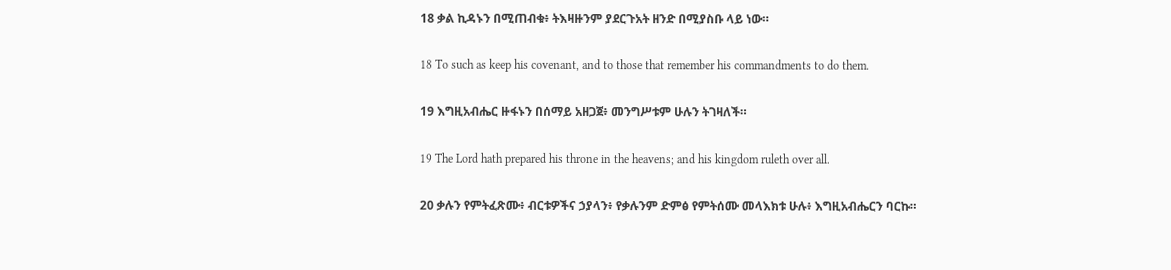18 ቃል ኪዳኑን በሚጠብቁ፥ ትእዛዙንም ያደርጉአት ዘንድ በሚያስቡ ላይ ነው።

18 To such as keep his covenant, and to those that remember his commandments to do them.

19 እግዚአብሔር ዙፋኑን በሰማይ አዘጋጀ፥ መንግሥቱም ሁሉን ትገዛለች።

19 The Lord hath prepared his throne in the heavens; and his kingdom ruleth over all.

20 ቃሉን የምትፈጽሙ፥ ብርቱዎችና ኃያላን፥ የቃሉንም ድምፅ የምትሰሙ መላእክቱ ሁሉ፥ እግዚአብሔርን ባርኩ።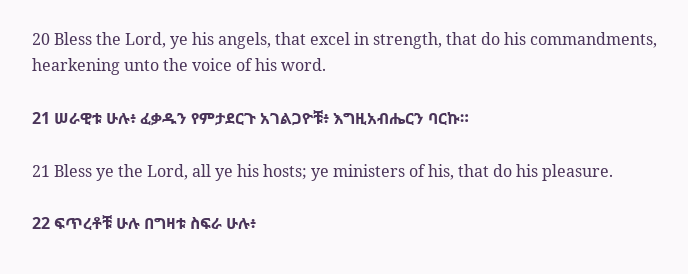20 Bless the Lord, ye his angels, that excel in strength, that do his commandments, hearkening unto the voice of his word.

21 ሠራዊቱ ሁሉ፥ ፈቃዱን የምታደርጉ አገልጋዮቹ፥ እግዚአብሔርን ባርኩ።

21 Bless ye the Lord, all ye his hosts; ye ministers of his, that do his pleasure.

22 ፍጥረቶቹ ሁሉ በግዛቱ ስፍራ ሁሉ፥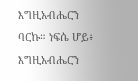እግዚአብሔርን ባርኩ። ነፍሴ ሆይ፥ እግዚአብሔርን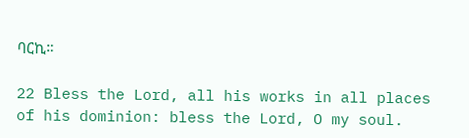ባርኪ።

22 Bless the Lord, all his works in all places of his dominion: bless the Lord, O my soul.